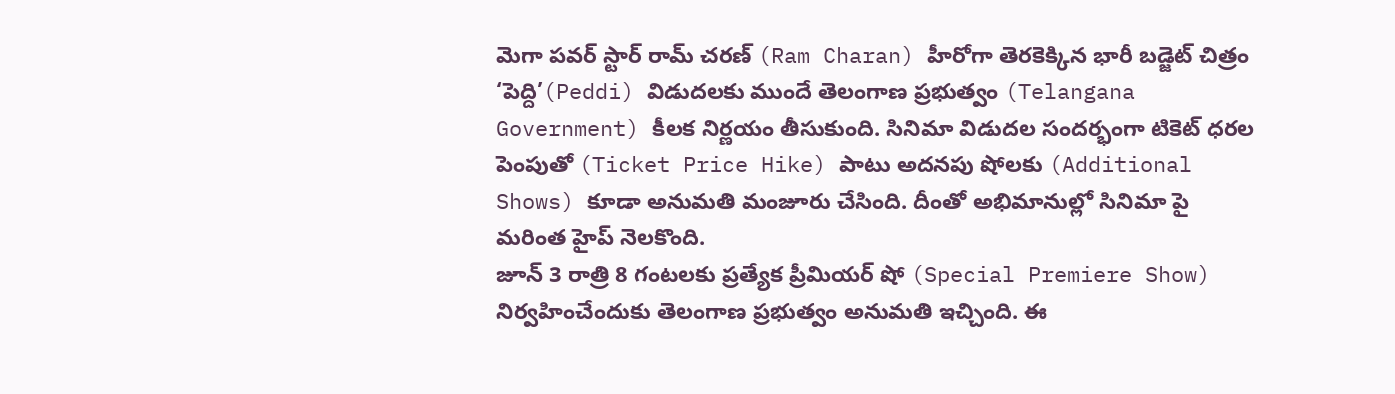మెగా పవర్ స్టార్ రామ్ చరణ్ (Ram Charan) హీరోగా తెరకెక్కిన భారీ బడ్జెట్ చిత్రం ‘పెద్ది’(Peddi) విడుదలకు ముందే తెలంగాణ ప్రభుత్వం (Telangana Government) కీలక నిర్ణయం తీసుకుంది. సినిమా విడుదల సందర్భంగా టికెట్ ధరల పెంపుతో (Ticket Price Hike) పాటు అదనపు షోలకు (Additional Shows) కూడా అనుమతి మంజూరు చేసింది. దీంతో అభిమానుల్లో సినిమా పై మరింత హైప్ నెలకొంది.
జూన్ 3 రాత్రి 8 గంటలకు ప్రత్యేక ప్రీమియర్ షో (Special Premiere Show) నిర్వహించేందుకు తెలంగాణ ప్రభుత్వం అనుమతి ఇచ్చింది. ఈ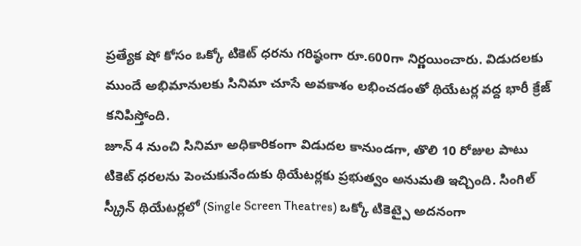ప్రత్యేక షో కోసం ఒక్కో టికెట్ ధరను గరిష్ఠంగా రూ.600గా నిర్ణయించారు. విడుదలకు ముందే అభిమానులకు సినిమా చూసే అవకాశం లభించడంతో థియేటర్ల వద్ద భారీ క్రేజ్ కనిపిస్తోంది.
జూన్ 4 నుంచి సినిమా అధికారికంగా విడుదల కానుండగా, తొలి 10 రోజుల పాటు టికెట్ ధరలను పెంచుకునేందుకు థియేటర్లకు ప్రభుత్వం అనుమతి ఇచ్చింది. సింగిల్ స్క్రీన్ థియేటర్లలో (Single Screen Theatres) ఒక్కో టికెట్పై అదనంగా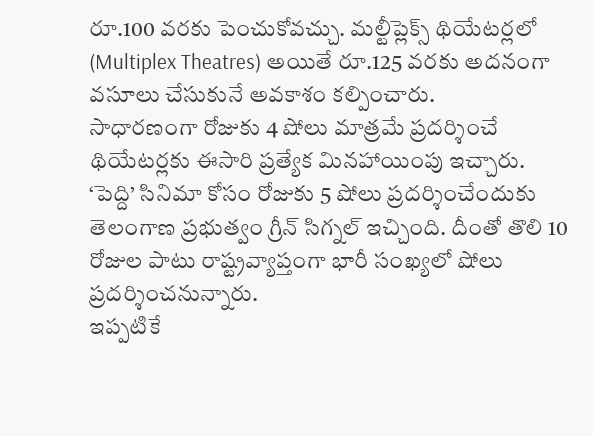రూ.100 వరకు పెంచుకోవచ్చు. మల్టీప్లెక్స్ థియేటర్లలో (Multiplex Theatres) అయితే రూ.125 వరకు అదనంగా వసూలు చేసుకునే అవకాశం కల్పించారు.
సాధారణంగా రోజుకు 4 షోలు మాత్రమే ప్రదర్శించే థియేటర్లకు ఈసారి ప్రత్యేక మినహాయింపు ఇచ్చారు. ‘పెద్ది’ సినిమా కోసం రోజుకు 5 షోలు ప్రదర్శించేందుకు తెలంగాణ ప్రభుత్వం గ్రీన్ సిగ్నల్ ఇచ్చింది. దీంతో తొలి 10 రోజుల పాటు రాష్ట్రవ్యాప్తంగా భారీ సంఖ్యలో షోలు ప్రదర్శించనున్నారు.
ఇప్పటికే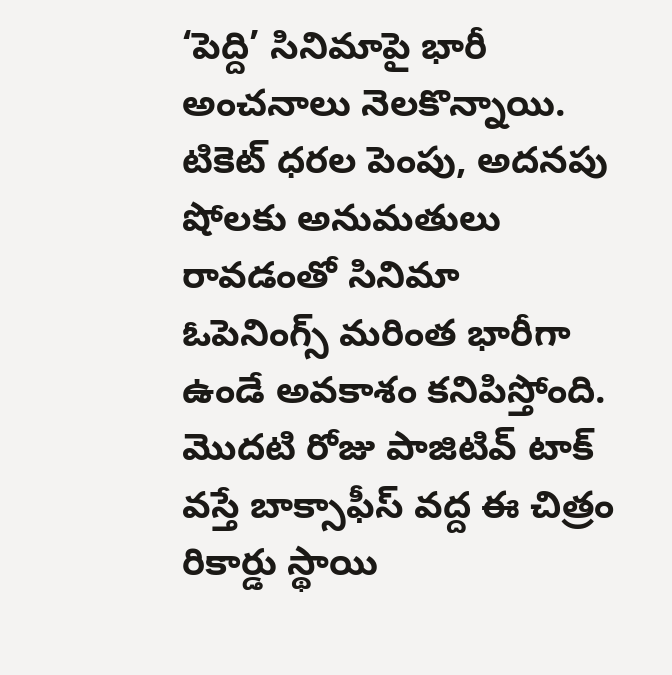‘పెద్ది’ సినిమాపై భారీ అంచనాలు నెలకొన్నాయి. టికెట్ ధరల పెంపు, అదనపు షోలకు అనుమతులు రావడంతో సినిమా ఓపెనింగ్స్ మరింత భారీగా ఉండే అవకాశం కనిపిస్తోంది. మొదటి రోజు పాజిటివ్ టాక్ వస్తే బాక్సాఫీస్ వద్ద ఈ చిత్రం రికార్డు స్థాయి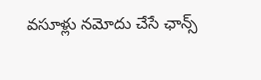వసూళ్లు నమోదు చేసే ఛాన్స్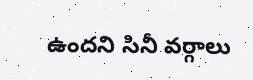ఉందని సినీ వర్గాలు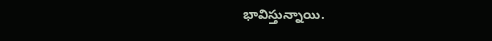భావిస్తున్నాయి.